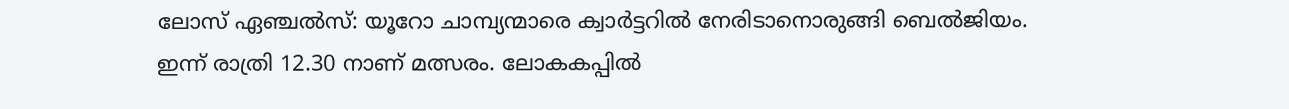ലോസ് ഏഞ്ചൽസ്: യൂറോ ചാമ്പ്യന്മാരെ ക്വാർട്ടറിൽ നേരിടാനൊരുങ്ങി ബെൽജിയം. ഇന്ന് രാത്രി 12.30 നാണ് മത്സരം. ലോകകപ്പിൽ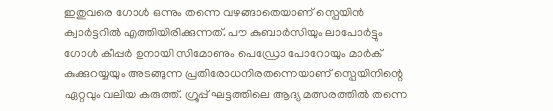ഇതുവരെ ഗോൾ ഒന്നും തന്നെ വഴങ്ങാതെയാണ് സ്പെയിൻ ക്വാർട്ടറിൽ എത്തിയിരിക്കുന്നത്. പൗ കുബാർസിയും ലാപോർട്ടും ഗോൾ കീപ്പർ ഉനായി സിമോണും പെഡ്രോ പോറോയും മാർക് കുക്കുറയ്യയും അടങ്ങുന്ന പ്രതിരോധനിരതന്നെയാണ് സ്പെയിനിന്റെ ഏറ്റവും വലിയ കരുത്ത്. ഗ്രൂപ്പ് ഘട്ടത്തിലെ ആദ്യ മത്സരത്തിൽ തന്നെ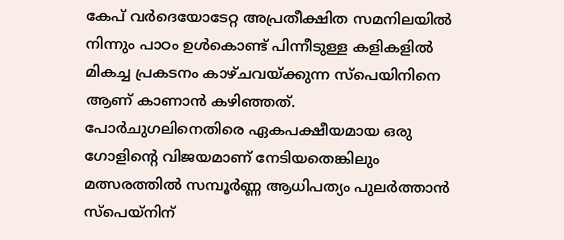കേപ് വർദെയോടേറ്റ അപ്രതീക്ഷിത സമനിലയിൽ നിന്നും പാഠം ഉൾകൊണ്ട് പിന്നീടുള്ള കളികളിൽ മികച്ച പ്രകടനം കാഴ്ചവയ്ക്കുന്ന സ്പെയിനിനെ ആണ് കാണാൻ കഴിഞ്ഞത്.
പോർചുഗലിനെതിരെ ഏകപക്ഷീയമായ ഒരു ഗോളിന്റെ വിജയമാണ് നേടിയതെങ്കിലും മത്സരത്തിൽ സമ്പൂർണ്ണ ആധിപത്യം പുലർത്താൻ സ്പെയ്നിന്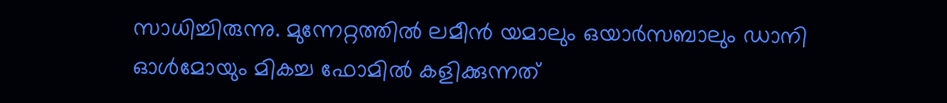സാധിച്ചിരുന്നു. മുന്നേറ്റത്തിൽ ലമീൻ യമാലും ഒയാർസബാലും ഡാനി ഓൾമോയും മികച്ച ഫോമിൽ കളിക്കുന്നത്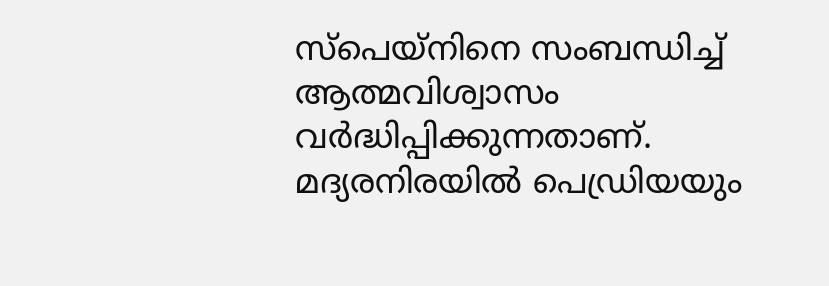സ്പെയ്നിനെ സംബന്ധിച്ച് ആത്മവിശ്വാസം വർദ്ധിപ്പിക്കുന്നതാണ്. മദ്യരനിരയിൽ പെഡ്രിയയും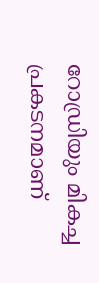റോഡ്രിയും മികച്ച പ്രകടനമാണ്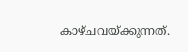കാഴ്ചവയ്ക്കുന്നത്.